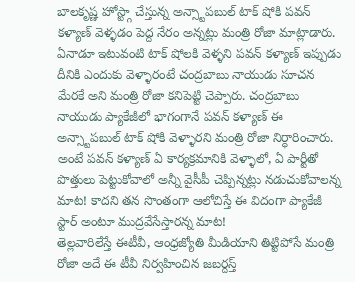బాలకృష్ణ హోస్ట్గా చేస్తున్న అన్స్టాపబుల్ టాక్ షోకి పవన్ కళ్యాణ్ వెళ్ళడం పెద్ద నేరం అన్నట్లు మంత్రి రోజా మాట్లాడారు. ఏనాడూ ఇటువంటి టాక్ షోలకి వెళ్ళని పవన్ కళ్యాణ్ ఇప్పుడు దీనికి ఎందుకు వెళ్ళారంటే చంద్రబాబు నాయుడు సూచన మేరకే అని మంత్రి రోజా కనిపెట్టి చెప్పారు. చంద్రబాబు నాయుడు ప్యాకేజీలో భాగంగానే పవన్ కళ్యాణ్ ఈ అన్స్టాపబుల్ టాక్ షోకి వెళ్ళారని మంత్రి రోజా నిర్ధారించారు.
అంటే పవన్ కళ్యాణ్ ఏ కార్యక్రమానికి వెళ్ళాలో, ఏ పార్టీతో పొత్తులు పెట్టుకోవాలో అన్నీ వైసీపీ చెప్పిన్నట్లు నడుచుకోవాలన్న మాట! కాదని తన సొంతంగా ఆలోచిస్తే ఈ విదంగా ప్యాకేజీ స్టార్ అంటూ ముద్రవేసేస్తారన్న మాట!
తెల్లవారిలేస్తే ఈటీవీ, ఆంధ్రజ్యోతి మీడియాని తిట్టిపోసే మంత్రి రోజా అదే ఈ టీవీ నిర్వహించిన జబర్దస్త్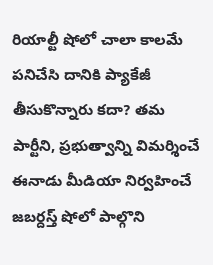రియాల్టీ షోలో చాలా కాలమే పనిచేసి దానికి ప్యాకేజీ తీసుకొన్నారు కదా? తమ పార్టీని, ప్రభుత్వాన్ని విమర్శించే ఈనాడు మీడియా నిర్వహించే జబర్దస్త్ షోలో పాల్గొని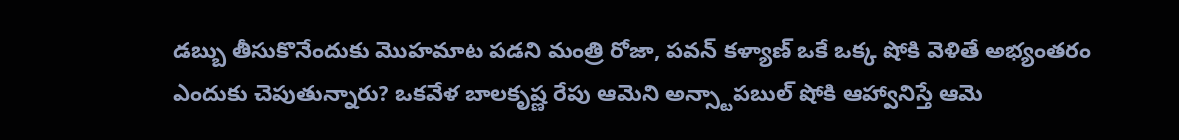డబ్బు తీసుకొనేందుకు మొహమాట పడని మంత్రి రోజా, పవన్ కళ్యాణ్ ఒకే ఒక్క షోకి వెళితే అభ్యంతరం ఎందుకు చెపుతున్నారు? ఒకవేళ బాలకృష్ణ రేపు ఆమెని అన్స్టాపబుల్ షోకి ఆహ్వానిస్తే ఆమె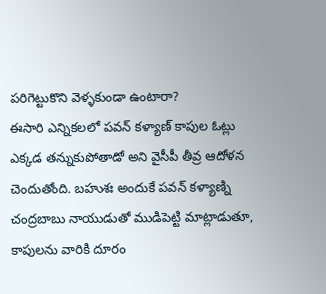పరిగెట్టుకొని వెళ్ళకుండా ఉంటారా?
ఈసారి ఎన్నికలలో పవన్ కళ్యాణ్ కాపుల ఓట్లు ఎక్కడ తన్నుకుపోతాడో అని వైసీపీ తీవ్ర ఆదోళన చెందుతోంది. బహుశః అందుకే పవన్ కళ్యాణ్ని చంద్రబాబు నాయుడుతో ముడిపెట్టి మాట్లాడుతూ, కాపులను వారికి దూరం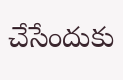చేసేందుకు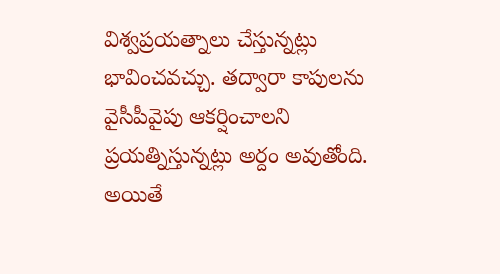విశ్వప్రయత్నాలు చేస్తున్నట్లు భావించవచ్చు. తద్వారా కాపులను వైసీపీవైపు ఆకర్షించాలని ప్రయత్నిస్తున్నట్లు అర్దం అవుతోంది. అయితే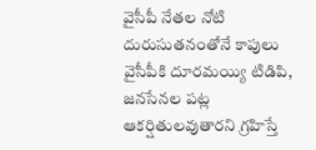వైసీపీ నేతల నోటి దురుసుతనంతోనే కాపులు వైసీపీకి దూరమయ్యి టిడిపి, జనసేనల పట్ల ఆకర్షితులవుతారని గ్రహిస్తే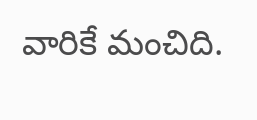వారికే మంచిది.